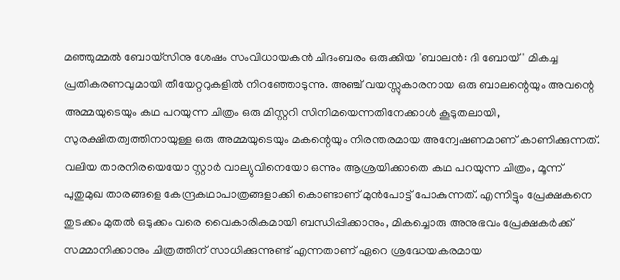മഞ്ഞുമ്മൽ ബോയ്സിനു ശേഷം സംവിധായകൻ ചിദംബരം ഒരുക്കിയ 'ബാലൻ: ദി ബോയ് ' മികച്ച പ്രതികരണവുമായി തീയേറ്ററുകളിൽ നിറഞ്ഞോടുന്നു. അഞ്ച് വയസ്സുകാരനായ ഒരു ബാലന്റെയും അവന്റെ അമ്മയുടെയും കഥ പറയുന്ന ചിത്രം ഒരു മിസ്റ്ററി സിനിമയെന്നതിനേക്കാൾ കൂടുതലായി, സുരക്ഷിതത്വത്തിനായുള്ള ഒരു അമ്മയുടെയും മകന്റെയും നിരന്തരമായ അന്വേഷണമാണ് കാണിക്കുന്നത്.
വലിയ താരനിരയെയോ സ്റ്റാർ വാല്യുവിനെയോ ഒന്നും ആശ്രയിക്കാതെ കഥ പറയുന്ന ചിത്രം, മൂന്ന് പുതുമുഖ താരങ്ങളെ കേന്ദ്രകഥാപാത്രങ്ങളാക്കി കൊണ്ടാണ് മുൻപോട്ട് പോകുന്നത്. എന്നിട്ടും പ്രേക്ഷകനെ തുടക്കം മുതൽ ഒടുക്കം വരെ വൈകാരികമായി ബന്ധിപ്പിക്കാനും, മികച്ചൊരു അനുഭവം പ്രേക്ഷകർക്ക് സമ്മാനിക്കാനും ചിത്രത്തിന് സാധിക്കുന്നുണ്ട് എന്നതാണ് ഏറെ ശ്രദ്ധേയകരമായ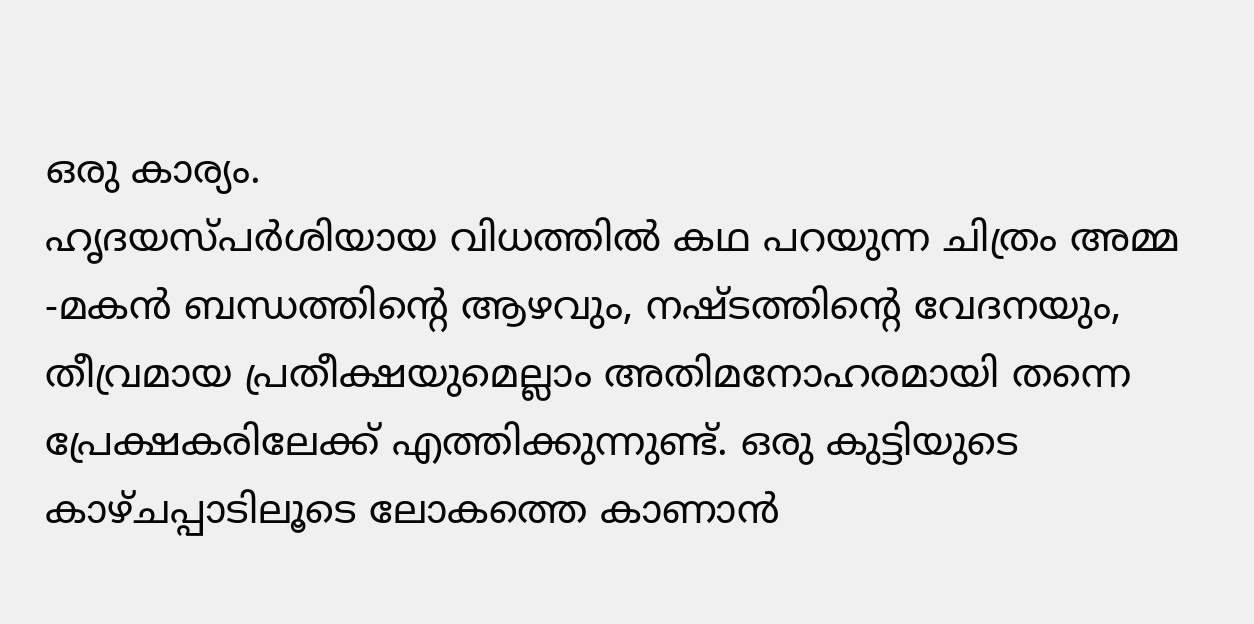ഒരു കാര്യം.
ഹൃദയസ്പർശിയായ വിധത്തിൽ കഥ പറയുന്ന ചിത്രം അമ്മ -മകൻ ബന്ധത്തിന്റെ ആഴവും, നഷ്ടത്തിന്റെ വേദനയും, തീവ്രമായ പ്രതീക്ഷയുമെല്ലാം അതിമനോഹരമായി തന്നെ പ്രേക്ഷകരിലേക്ക് എത്തിക്കുന്നുണ്ട്. ഒരു കുട്ടിയുടെ കാഴ്ചപ്പാടിലൂടെ ലോകത്തെ കാണാൻ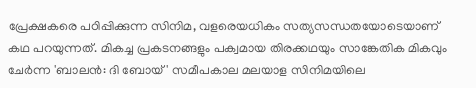പ്രേക്ഷകരെ പഠിപ്പിക്കുന്ന സിനിമ, വളരെയധികം സത്യസന്ധതയോടെയാണ് കഥ പറയുന്നത്. മികച്ച പ്രകടനങ്ങളും പക്വമായ തിരക്കഥയും സാങ്കേതിക മികവും ചേർന്ന 'ബാലൻ: ദി ബോയ് ' സമീപകാല മലയാള സിനിമയിലെ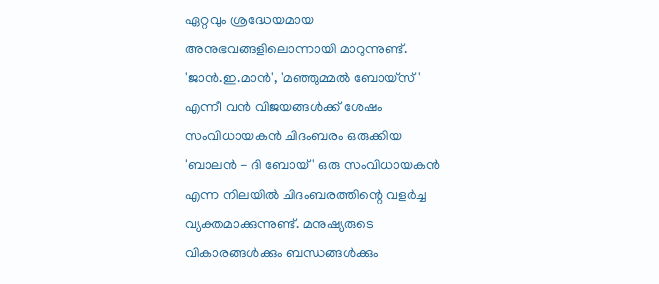ഏറ്റവും ശ്രദ്ധേയമായ അനുഭവങ്ങളിലൊന്നായി മാറുന്നുണ്ട്.
'ജാൻ.ഇ.മാൻ', 'മഞ്ഞുമ്മൽ ബോയ്സ് ' എന്നീ വൻ വിജയങ്ങൾക്ക് ശേഷം സംവിധായകൻ ചിദംബരം ഒരുക്കിയ 'ബാലൻ - ദി ബോയ് ' ഒരു സംവിധായകൻ എന്ന നിലയിൽ ചിദംബരത്തിന്റെ വളർച്ച വ്യക്തമാക്കുന്നുണ്ട്. മനുഷ്യരുടെ വികാരങ്ങൾക്കും ബന്ധങ്ങൾക്കും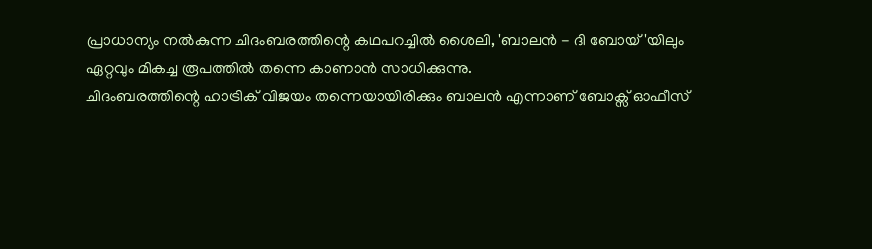പ്രാധാന്യം നൽകുന്ന ചിദംബരത്തിന്റെ കഥപറച്ചിൽ ശൈലി, 'ബാലൻ - ദി ബോയ് 'യിലും ഏറ്റവും മികച്ച രൂപത്തിൽ തന്നെ കാണാൻ സാധിക്കുന്നു.
ചിദംബരത്തിന്റെ ഹാട്രിക് വിജയം തന്നെയായിരിക്കും ബാലൻ എന്നാണ് ബോക്സ് ഓഫീസ്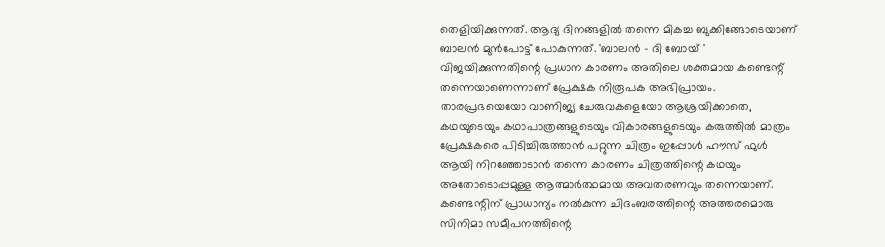തെളിയിക്കുന്നത്. ആദ്യ ദിനങ്ങളിൽ തന്നെ മികച്ച ബുക്കിങ്ങോടെയാണ് ബാലൻ മുൻപോട്ട് പോകുന്നത്. 'ബാലൻ - ദി ബോയ് ' വിജയിക്കുന്നതിന്റെ പ്രധാന കാരണം അതിലെ ശക്തമായ കണ്ടെന്റ് തന്നെയാണെന്നാണ് പ്രേക്ഷക നിരൂപക അഭിപ്രായം. താരപ്രഭയെയോ വാണിജ്യ ചേരുവകളെയോ ആശ്രയിക്കാതെ, കഥയുടെയും കഥാപാത്രങ്ങളുടെയും വികാരങ്ങളുടെയും കരുത്തിൽ മാത്രം പ്രേക്ഷകരെ പിടിച്ചിരുത്താൻ പറ്റുന്ന ചിത്രം ഇപ്പോൾ ഹൗസ് ഫുൾ ആയി നിറഞ്ഞോടാൻ തന്നെ കാരണം ചിത്രത്തിന്റെ കഥയും അതോടൊപ്പമുള്ള ആത്മാർത്ഥമായ അവതരണവും തന്നെയാണ്. കണ്ടെന്റിന് പ്രാധാന്യം നൽകുന്ന ചിദംബരത്തിന്റെ അത്തരമൊരു സിനിമാ സമീപനത്തിന്റെ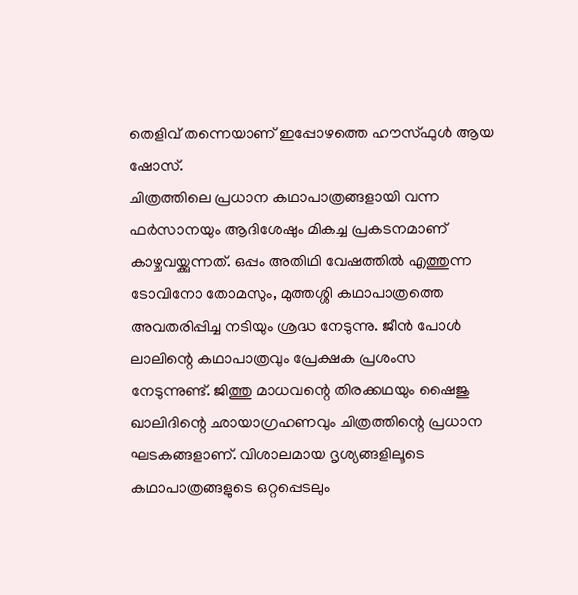തെളിവ് തന്നെയാണ് ഇപ്പോഴത്തെ ഹൗസ്ഫുൾ ആയ ഷോസ്.
ചിത്രത്തിലെ പ്രധാന കഥാപാത്രങ്ങളായി വന്ന ഫർസാനയും ആദിശേഷും മികച്ച പ്രകടനമാണ് കാഴ്ചവയ്ക്കുന്നത്. ഒപ്പം അതിഥി വേഷത്തിൽ എത്തുന്ന ടോവിനോ തോമസും, മുത്തശ്ശി കഥാപാത്രത്തെ അവതരിപ്പിച്ച നടിയും ശ്രദ്ധ നേടുന്നു. ജീൻ പോൾ ലാലിന്റെ കഥാപാത്രവും പ്രേക്ഷക പ്രശംസ നേടുന്നുണ്ട്. ജിത്തു മാധവന്റെ തിരക്കഥയും ഷൈജു ഖാലിദിന്റെ ഛായാഗ്രഹണവും ചിത്രത്തിന്റെ പ്രധാന ഘടകങ്ങളാണ്. വിശാലമായ ദൃശ്യങ്ങളിലൂടെ കഥാപാത്രങ്ങളുടെ ഒറ്റപ്പെടലും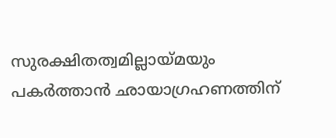സുരക്ഷിതത്വമില്ലായ്മയും പകർത്താൻ ഛായാഗ്രഹണത്തിന്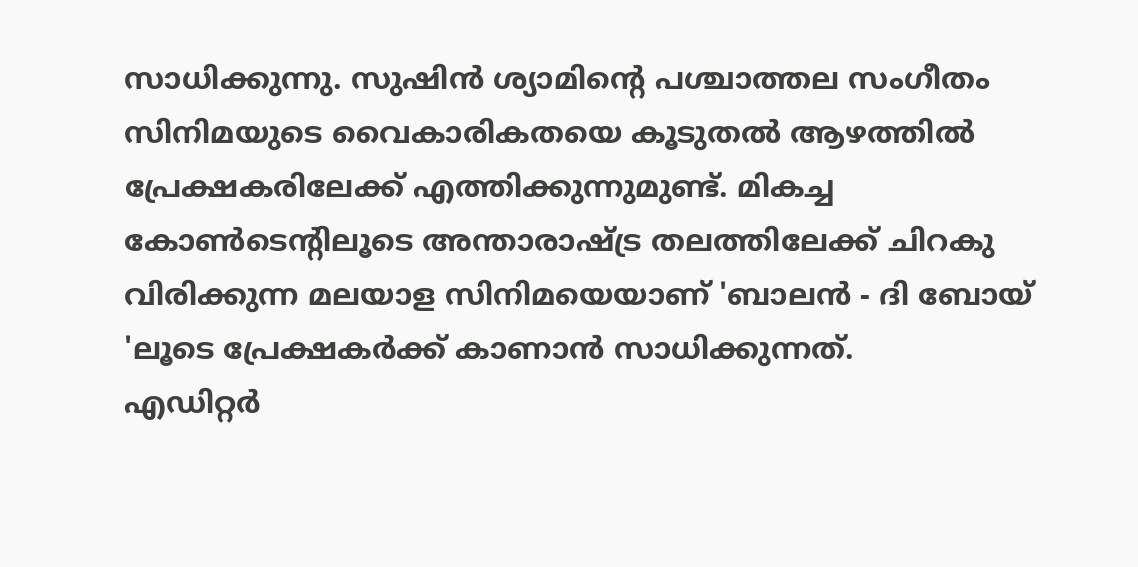സാധിക്കുന്നു. സുഷിൻ ശ്യാമിന്റെ പശ്ചാത്തല സംഗീതം സിനിമയുടെ വൈകാരികതയെ കൂടുതൽ ആഴത്തിൽ പ്രേക്ഷകരിലേക്ക് എത്തിക്കുന്നുമുണ്ട്. മികച്ച കോൺടെന്റിലൂടെ അന്താരാഷ്ട്ര തലത്തിലേക്ക് ചിറകു വിരിക്കുന്ന മലയാള സിനിമയെയാണ് 'ബാലൻ - ദി ബോയ് 'ലൂടെ പ്രേക്ഷകർക്ക് കാണാൻ സാധിക്കുന്നത്.
എഡിറ്റർ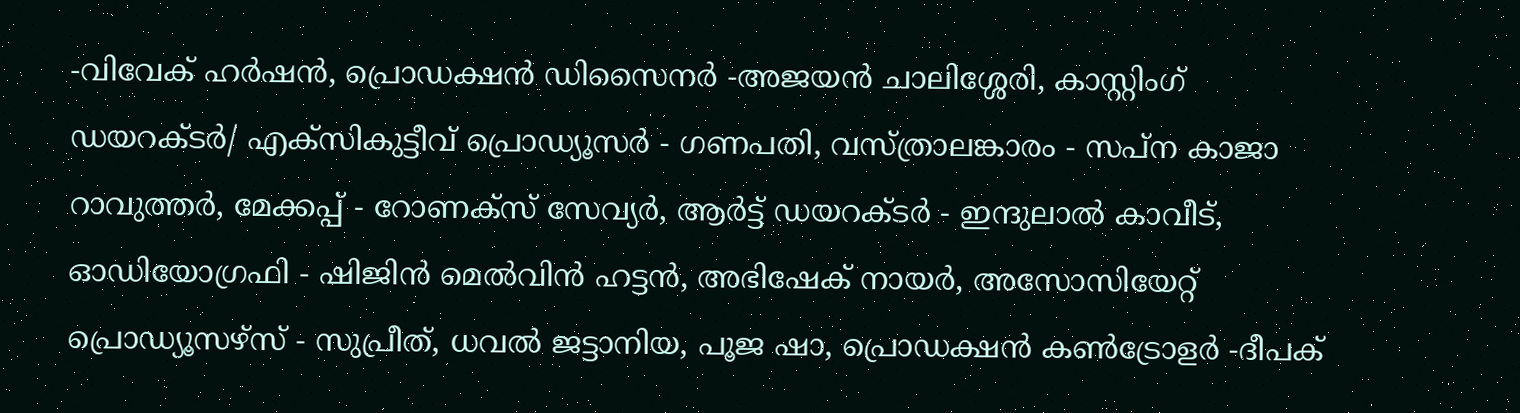-വിവേക് ഹർഷൻ, പ്രൊഡക്ഷൻ ഡിസൈനർ -അജയൻ ചാലിശ്ശേരി, കാസ്റ്റിംഗ് ഡയറക്ടർ/ എക്സികുട്ടീവ് പ്രൊഡ്യൂസർ - ഗണപതി, വസ്ത്രാലങ്കാരം - സപ്ന കാജാ റാവുത്തർ, മേക്കപ്പ് - റോണക്സ് സേവ്യർ, ആർട്ട് ഡയറക്ടർ - ഇന്ദുലാൽ കാവീട്, ഓഡിയോഗ്രഫി - ഷിജിൻ മെൽവിൻ ഹട്ടൻ, അഭിഷേക് നായർ, അസോസിയേറ്റ് പ്രൊഡ്യൂസഴ്സ് - സുപ്രീത്, ധവൽ ജട്ടാനിയ, പൂജ ഷാ, പ്രൊഡക്ഷൻ കൺട്രോളർ -ദീപക്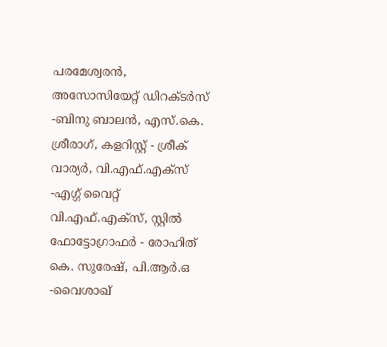പരമേശ്വരൻ, അസോസിയേറ്റ് ഡിറക്ടർസ് -ബിനു ബാലൻ, എസ്.കെ. ശ്രീരാഗ്, കളറിസ്റ്റ് - ശ്രീക് വാര്യർ, വി.എഫ്.എക്സ് -എഗ്ഗ് വൈറ്റ് വി.എഫ്.എക്സ്, സ്റ്റിൽ ഫോട്ടോഗ്രാഫർ - രോഹിത് കെ. സുരേഷ്, പി.ആർ.ഒ -വൈശാഖ്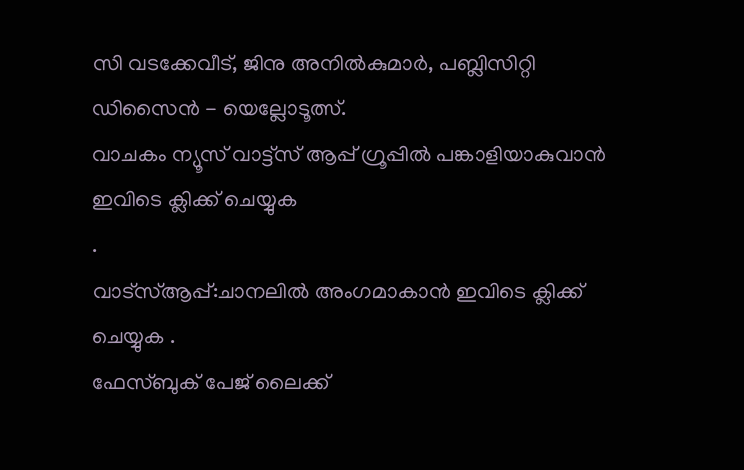സി വടക്കേവീട്, ജിനു അനിൽകുമാർ, പബ്ലിസിറ്റി ഡിസൈൻ - യെല്ലോടൂത്സ്.
വാചകം ന്യൂസ് വാട്ട്സ് ആപ്പ് ഗ്രൂപ്പിൽ പങ്കാളിയാകുവാൻ
ഇവിടെ ക്ലിക്ക് ചെയ്യുക
.
വാട്സ്ആപ്പ്:ചാനലിൽ അംഗമാകാൻ ഇവിടെ ക്ലിക്ക് ചെയ്യുക .
ഫേസ്ബുക് പേജ് ലൈക്ക്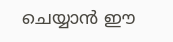ചെയ്യാൻ ഈ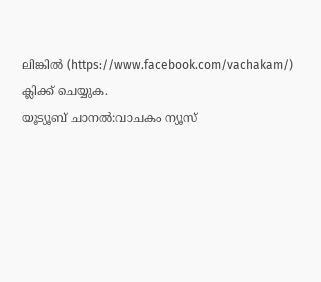ലിങ്കിൽ (https://www.facebook.com/vachakam/) ക്ലിക്ക് ചെയ്യുക.
യൂട്യൂബ് ചാനൽ:വാചകം ന്യൂസ്